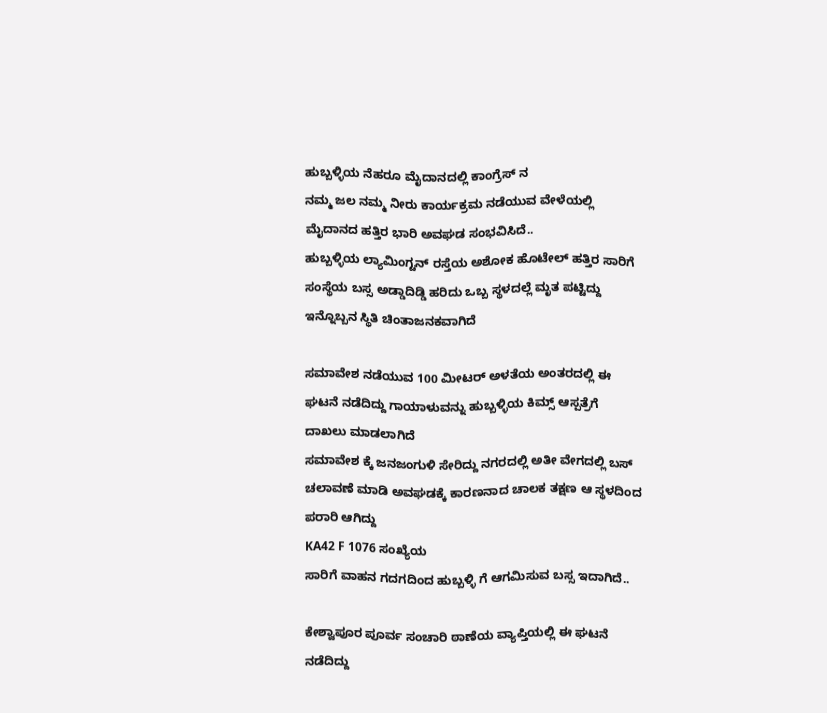ಹುಬ್ಬಳ್ಳಿಯ ನೆಹರೂ ಮೈದಾನದಲ್ಲಿ ಕಾಂಗ್ರೆಸ್ ನ
ನಮ್ಮ ಜಲ ನಮ್ಮ ನೀರು ಕಾರ್ಯಕ್ರಮ ನಡೆಯುವ ವೇಳೆಯಲ್ಲಿ ಮೈದಾನದ ಹತ್ತಿರ ಭಾರಿ ಅವಘಡ ಸಂಭವಿಸಿದೆ..
ಹುಬ್ಬಳ್ಳಿಯ ಲ್ಯಾಮಿಂಗ್ಟನ್ ರಸ್ತೆಯ ಅಶೋಕ ಹೊಟೇಲ್ ಹತ್ತಿರ ಸಾರಿಗೆ ಸಂಸ್ಥೆಯ ಬಸ್ಸ ಅಡ್ಡಾದಿಡ್ಡಿ ಹರಿದು ಒಬ್ಬ ಸ್ಥಳದಲ್ಲೆ ಮೃತ ಪಟ್ಟಿದ್ದು ಇನ್ನೊಬ್ಬನ ಸ್ಥಿತಿ ಚಿಂತಾಜನಕವಾಗಿದೆ

ಸಮಾವೇಶ ನಡೆಯುವ 100 ಮೀಟರ್ ಅಳತೆಯ ಅಂತರದಲ್ಲಿ ಈ ಘಟನೆ ನಡೆದಿದ್ದು ಗಾಯಾಳುವನ್ನು ಹುಬ್ಬಳ್ಳಿಯ ಕಿಮ್ಸ್ ಆಸ್ಪತ್ರೆಗೆ ದಾಖಲು ಮಾಡಲಾಗಿದೆ
ಸಮಾವೇಶ ಕ್ಕೆ ಜನಜಂಗುಳಿ ಸೇರಿದ್ದು ನಗರದಲ್ಲಿ ಅತೀ ವೇಗದಲ್ಲಿ ಬಸ್ ಚಲಾವಣೆ ಮಾಡಿ ಅವಘಡಕ್ಕೆ ಕಾರಣನಾದ ಚಾಲಕ ತಕ್ಷಣ ಆ ಸ್ಥಳದಿಂದ ಪರಾರಿ ಆಗಿದ್ದು
KA42 F 1076 ಸಂಖ್ಯೆಯ
ಸಾರಿಗೆ ವಾಹನ ಗದಗದಿಂದ ಹುಬ್ಬಳ್ಳಿ ಗೆ ಆಗಮಿಸುವ ಬಸ್ಸ ಇದಾಗಿದೆ..

ಕೇಶ್ವಾಪೂರ ಪೂರ್ವ ಸಂಚಾರಿ ಠಾಣೆಯ ವ್ಯಾಪ್ತಿಯಲ್ಲಿ ಈ ಘಟನೆ ನಡೆದಿದ್ದು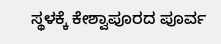ಸ್ಥಳಕ್ಕೆ ಕೇಶ್ವಾಪೂರದ ಪೂರ್ವ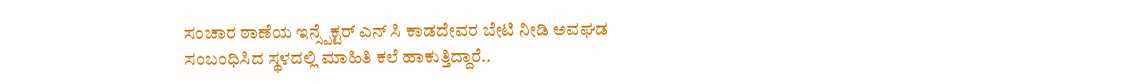ಸಂಚಾರ ಠಾಣೆಯ ಇನ್ಸ್ಪೆಕ್ಟರ್ ಎನ್ ಸಿ ಕಾಡದೇವರ ಬೇಟಿ ನೀಡಿ ಅವಘಡ ಸಂಬಂಧಿಸಿದ ಸ್ಥಳದಲ್ಲಿ ಮಾಹಿತಿ ಕಲೆ ಹಾಕುತ್ತಿದ್ದಾರೆ..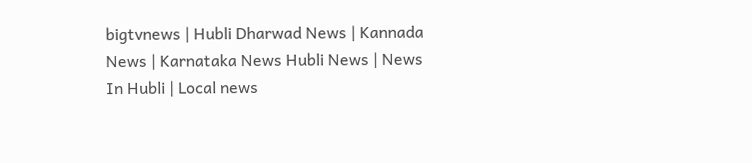bigtvnews | Hubli Dharwad News | Kannada News | Karnataka News Hubli News | News In Hubli | Local news